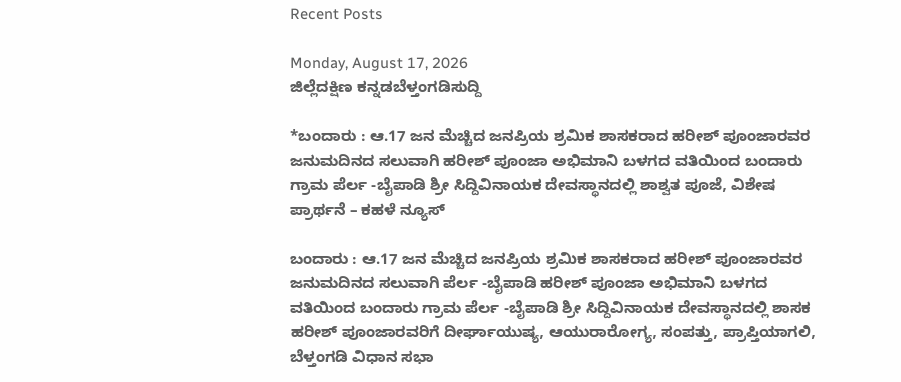Recent Posts

Monday, August 17, 2026
ಜಿಲ್ಲೆದಕ್ಷಿಣ ಕನ್ನಡಬೆಳ್ತಂಗಡಿಸುದ್ದಿ

*ಬಂದಾರು : ಆ.17 ಜನ ಮೆಚ್ಚಿದ ಜನಪ್ರಿಯ ಶ್ರಮಿಕ ಶಾಸಕರಾದ ಹರೀಶ್ ಪೂಂಜಾರವರ ಜನುಮದಿನದ ಸಲುವಾಗಿ ಹರೀಶ್ ಪೂಂಜಾ ಅಭಿಮಾನಿ ಬಳಗದ ವತಿಯಿಂದ ಬಂದಾರು ಗ್ರಾಮ ಪೆರ್ಲ -ಬೈಪಾಡಿ ಶ್ರೀ ಸಿದ್ದಿವಿನಾಯಕ ದೇವಸ್ಥಾನದಲ್ಲಿ ಶಾಶ್ವತ ಪೂಜೆ, ವಿಶೇಷ ಪ್ರಾರ್ಥನೆ – ಕಹಳೆ ನ್ಯೂಸ್

ಬಂದಾರು : ಆ.17 ಜನ ಮೆಚ್ಚಿದ ಜನಪ್ರಿಯ ಶ್ರಮಿಕ ಶಾಸಕರಾದ ಹರೀಶ್ ಪೂಂಜಾರವರ ಜನುಮದಿನದ ಸಲುವಾಗಿ ಪೆರ್ಲ -ಬೈಪಾಡಿ ಹರೀಶ್ ಪೂಂಜಾ ಅಭಿಮಾನಿ ಬಳಗದ ವತಿಯಿಂದ ಬಂದಾರು ಗ್ರಾಮ ಪೆರ್ಲ -ಬೈಪಾಡಿ ಶ್ರೀ ಸಿದ್ದಿವಿನಾಯಕ ದೇವಸ್ಥಾನದಲ್ಲಿ ಶಾಸಕ ಹರೀಶ್ ಪೂಂಜಾರವರಿಗೆ ದೀರ್ಘಾಯುಷ್ಯ, ಆಯುರಾರೋಗ್ಯ, ಸಂಪತ್ತು, ಪ್ರಾಪ್ತಿಯಾಗಲಿ, ಬೆಳ್ತಂಗಡಿ ವಿಧಾನ ಸಭಾ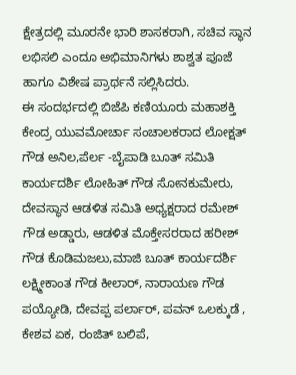ಕ್ಷೇತ್ರದಲ್ಲಿ ಮೂರನೇ ಭಾರಿ ಶಾಸಕರಾಗಿ, ಸಚಿವ ಸ್ಥಾನ ಲಭಿಸಲಿ ಎಂದೂ ಅಭಿಮಾನಿಗಳು ಶಾಶ್ವತ ಪೂಜೆ ಹಾಗೂ ವಿಶೇಷ ಪ್ರಾರ್ಥನೆ ಸಲ್ಲಿಸಿದರು.
ಈ ಸಂದರ್ಭದಲ್ಲಿ ಬಿಜೆಪಿ ಕಣಿಯೂರು ಮಹಾಶಕ್ತಿ ಕೇಂದ್ರ ಯುವಮೋರ್ಚಾ ಸಂಚಾಲಕರಾದ ಲೋಕ್ಷತ್ ಗೌಡ ಅನಿಲ,ಪೆರ್ಲ -ಬೈಪಾಡಿ ಬೂತ್ ಸಮಿತಿ ಕಾರ್ಯದರ್ಶಿ ಲೋಹಿತ್ ಗೌಡ ಸೋನಕುಮೇರು, ದೇವಸ್ಥಾನ ಆಡಳಿತ ಸಮಿತಿ ಅಧ್ಯಕ್ಷರಾದ ರಮೇಶ್ ಗೌಡ ಅಡ್ಡಾರು, ಆಡಳಿತ ಮೊಕ್ತೇಸರರಾದ ಹರೀಶ್ ಗೌಡ ಕೊಡಿಮಜಲು,ಮಾಜಿ ಬೂತ್ ಕಾರ್ಯದರ್ಶಿ ಲಕ್ಷ್ಮೀಕಾಂತ ಗೌಡ ಕೀಲಾರ್, ನಾರಾಯಣ ಗೌಡ ಪಯ್ಯೋಡಿ, ದೇವಪ್ಪ ಪರ್ಲಾರ್, ಪವನ್ ಒಲಕ್ಕುಡೆ , ಕೇಶವ ಏಕ, ರಂಜಿತ್ ಬಲಿಪೆ,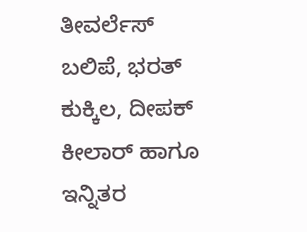ತೀವರ್ಲೆಸ್ ಬಲಿಪೆ, ಭರತ್ ಕುಕ್ಕಿಲ, ದೀಪಕ್ ಕೀಲಾರ್ ಹಾಗೂ ಇನ್ನಿತರ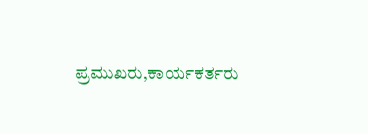ಪ್ರಮುಖರು,ಕಾರ್ಯಕರ್ತರು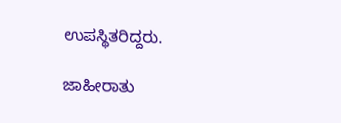ಉಪಸ್ಥಿತರಿದ್ದರು.

ಜಾಹೀರಾತು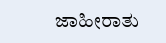ಜಾಹೀರಾತು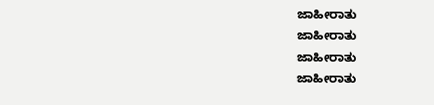ಜಾಹೀರಾತು
ಜಾಹೀರಾತು
ಜಾಹೀರಾತು
ಜಾಹೀರಾತು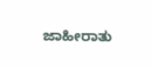ಜಾಹೀರಾತು